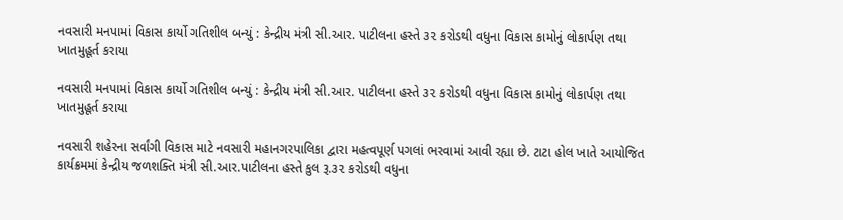નવસારી મનપામાં વિકાસ કાર્યો ગતિશીલ બન્યું : કેન્દ્રીય મંત્રી સી.આર. પાટીલના હસ્તે ૩૨ કરોડથી વધુના વિકાસ કામોનું લોકાર્પણ તથા ખાતમુહૂર્ત કરાયા

નવસારી મનપામાં વિકાસ કાર્યો ગતિશીલ બન્યું : કેન્દ્રીય મંત્રી સી.આર. પાટીલના હસ્તે ૩૨ કરોડથી વધુના વિકાસ કામોનું લોકાર્પણ તથા ખાતમુહૂર્ત કરાયા

નવસારી શહેરના સર્વાંગી વિકાસ માટે નવસારી મહાનગરપાલિકા દ્વારા મહત્વપૂર્ણ પગલાં ભરવામાં આવી રહ્યા છે. ટાટા હોલ ખાતે આયોજિત કાર્યક્રમમાં કેન્દ્રીય જળશક્તિ મંત્રી સી.આર.પાટીલના હસ્તે કુલ રૂ.૩૨ કરોડથી વધુના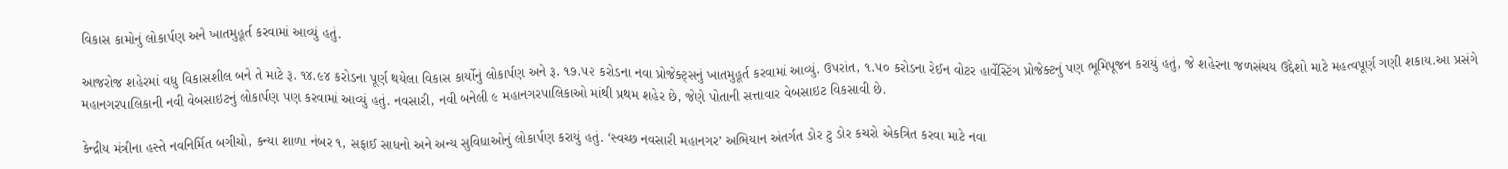વિકાસ કામોનું લોકાર્પણ અને ખાતમુહૂર્ત કરવામાં આવ્યું હતું.

આજરોજ શહેરમાં વધુ વિકાસશીલ બને તે માટે રૂ. ૧૪.૯૪ કરોડના પૂર્ણ થયેલા વિકાસ કાર્યોનું લોકાર્પણ અને રૂ. ૧૭.૫૨ કરોડના નવા પ્રોજેક્ટ્સનું ખાતમુહૂર્ત કરવામાં આવ્યું. ઉપરાંત, ૧.૫૦ કરોડના રેઈન વોટર હાર્વેસ્ટિંગ પ્રોજેક્ટનું પણ ભૂમિપૂજન કરાયું હતું, જે શહેરના જળસંચય ઉદ્દેશો માટે મહત્વપૂર્ણ ગણી શકાય.આ પ્રસંગે મહાનગરપાલિકાની નવી વેબસાઇટનું લોકાર્પણ પણ કરવામાં આવ્યું હતું. નવસારી, નવી બનેલી ૯ મહાનગરપાલિકાઓ માંથી પ્રથમ શહેર છે, જેણે પોતાની સત્તાવાર વેબસાઇટ વિકસાવી છે.

કેન્દ્રીય મંત્રીના હસ્તે નવનિર્મિત બગીચો, કન્યા શાળા નંબર ૧, સફાઈ સાધનો અને અન્ય સુવિધાઓનું લોકાર્પણ કરાયું હતું. ‘સ્વચ્છ નવસારી મહાનગર’ અભિયાન અંતર્ગત ડોર ટુ ડોર કચરો એકત્રિત કરવા માટે નવા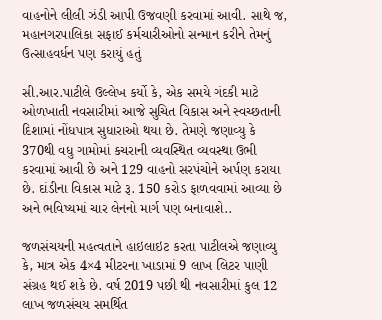વાહનોને લીલી ઝંડી આપી ઉજવણી કરવામાં આવી. સાથે જ, મહાનગરપાલિકા સફાઈ કર્મચારીઓનો સન્માન કરીને તેમનું ઉત્સાહવર્ધન પણ કરાયું હતું

સી.આર.પાટીલે ઉલ્લેખ કર્યો કે, એક સમયે ગંદકી માટે ઓળખાતી નવસારીમાં આજે સુચિત વિકાસ અને સ્વચ્છતાની દિશામાં નોંધપાત્ર સુધારાઓ થયા છે. તેમણે જણાવ્યુ કે 370થી વધુ ગામોમાં કચરાની વ્યવસ્થિત વ્યવસ્થા ઉભી કરવામાં આવી છે અને 129 વાહનો સરપંચોને અર્પણ કરાયા છે. દાંડીના વિકાસ માટે રૂ. 150 કરોડ ફાળવવામાં આવ્યા છે અને ભવિષ્યમાં ચાર લેનનો માર્ગ પણ બનાવાશે..

જળસંચયની મહત્વતાને હાઇલાઇટ કરતા પાટીલએ જણાવ્યુ કે, માત્ર એક 4×4 મીટરના ખાડામાં 9 લાખ લિટર પાણી સંગ્રહ થઈ શકે છે. વર્ષ 2019 પછી થી નવસારીમાં કુલ 12 લાખ જળસંચય સમર્થિત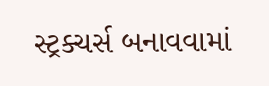સ્ટ્રક્ચર્સ બનાવવામાં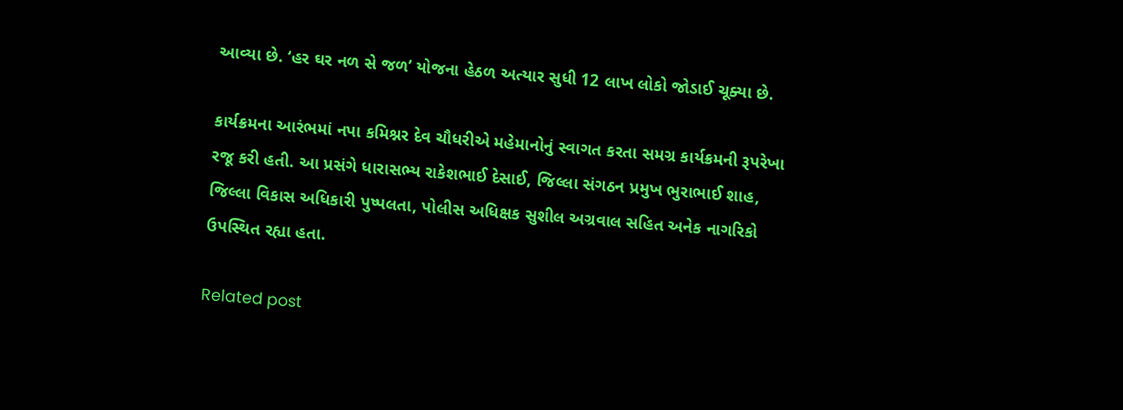આવ્યા છે. ‘હર ઘર નળ સે જળ’ યોજના હેઠળ અત્યાર સુધી 12 લાખ લોકો જોડાઈ ચૂક્યા છે.

કાર્યક્રમના આરંભમાં નપા કમિશ્નર દેવ ચૌધરીએ મહેમાનોનું સ્વાગત કરતા સમગ્ર કાર્યક્રમની રૂપરેખા રજૂ કરી હતી. આ પ્રસંગે ધારાસભ્ય રાકેશભાઈ દેસાઈ, જિલ્લા સંગઠન પ્રમુખ ભુરાભાઈ શાહ, જિલ્લા વિકાસ અધિકારી પુષ્પલતા, પોલીસ અધિક્ષક સુશીલ અગ્રવાલ સહિત અનેક નાગરિકો ઉપસ્થિત રહ્યા હતા.

Related post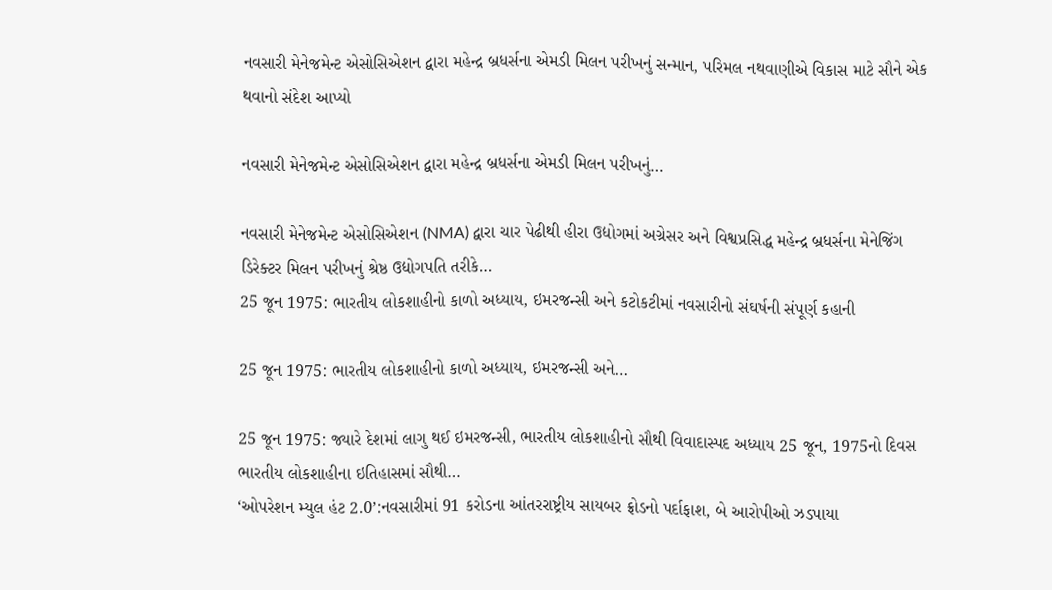નવસારી મેનેજમેન્ટ એસોસિએશન દ્વારા મહેન્દ્ર બ્રધર્સના એમડી મિલન પરીખનું સન્માન, પરિમલ નથવાણીએ વિકાસ માટે સૌને એક થવાનો સંદેશ આપ્યો

નવસારી મેનેજમેન્ટ એસોસિએશન દ્વારા મહેન્દ્ર બ્રધર્સના એમડી મિલન પરીખનું…

નવસારી મેનેજમેન્ટ એસોસિએશન (NMA) દ્વારા ચાર પેઢીથી હીરા ઉદ્યોગમાં અગ્રેસર અને વિશ્વપ્રસિદ્ધ મહેન્દ્ર બ્રધર્સના મેનેજિંગ ડિરેક્ટર મિલન પરીખનું શ્રેષ્ઠ ઉદ્યોગપતિ તરીકે…
25 જૂન 1975: ભારતીય લોકશાહીનો કાળો અધ્યાય, ઇમરજન્સી અને કટોકટીમાં નવસારીનો સંઘર્ષની સંપૂર્ણ કહાની

25 જૂન 1975: ભારતીય લોકશાહીનો કાળો અધ્યાય, ઇમરજન્સી અને…

25 જૂન 1975: જ્યારે દેશમાં લાગુ થઈ ઇમરજન્સી, ભારતીય લોકશાહીનો સૌથી વિવાદાસ્પદ અધ્યાય 25 જૂન, 1975નો દિવસ ભારતીય લોકશાહીના ઇતિહાસમાં સૌથી…
‘ઓપરેશન મ્યુલ હંટ 2.0’:નવસારીમાં 91 કરોડના આંતરરાષ્ટ્રીય સાયબર ફ્રોડનો પર્દાફાશ, બે આરોપીઓ ઝડપાયા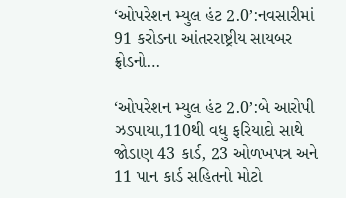‘ઓપરેશન મ્યુલ હંટ 2.0’:નવસારીમાં 91 કરોડના આંતરરાષ્ટ્રીય સાયબર ફ્રોડનો…

‘ઓપરેશન મ્યુલ હંટ 2.0’:બે આરોપી ઝડપાયા,110થી વધુ ફરિયાદો સાથે જોડાણ 43 કાર્ડ, 23 ઓળખપત્ર અને 11 પાન કાર્ડ સહિતનો મોટો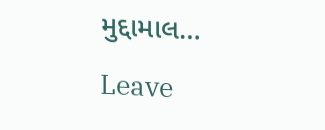મુદ્દામાલ…

Leave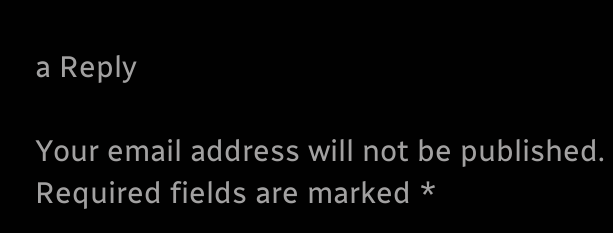a Reply

Your email address will not be published. Required fields are marked *